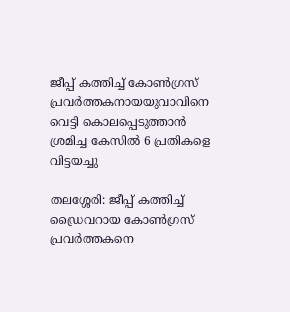ജീപ്പ് കത്തിച്ച് കോണ്‍ഗ്രസ് പ്രവര്‍ത്തകനായയുവാവിനെ വെട്ടി കൊലപ്പെടുത്താന്‍ ശ്രമിച്ച കേസില്‍ 6 പ്രതികളെ വിട്ടയച്ചു

തലശ്ശേരി: ജീപ്പ് കത്തിച്ച് ഡ്രൈവറായ കോണ്‍ഗ്രസ് പ്രവര്‍ത്തകനെ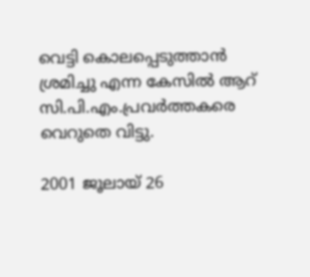വെട്ടി കൊലപ്പെടുത്താന്‍ ശ്രമിച്ചു എന്ന കേസില്‍ ആറ് സി.പി.എം.പ്രവര്‍ത്തകരെ വെറുതെ വിട്ടു.

2001 ജൂലായ് 26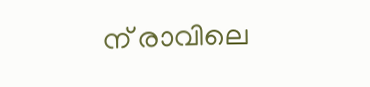ന് രാവിലെ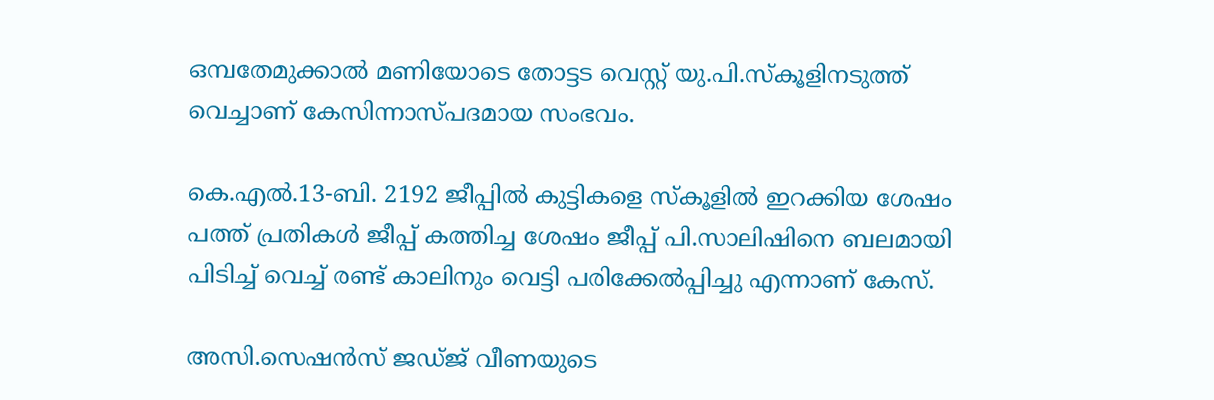ഒമ്പതേമുക്കാല്‍ മണിയോടെ തോട്ടട വെസ്റ്റ് യു.പി.സ്‌കൂളിനടുത്ത് വെച്ചാണ് കേസിന്നാസ്പദമായ സംഭവം.

കെ.എല്‍.13-ബി. 2192 ജീപ്പില്‍ കുട്ടികളെ സ്‌കൂളില്‍ ഇറക്കിയ ശേഷം പത്ത് പ്രതികള്‍ ജീപ്പ് കത്തിച്ച ശേഷം ജീപ്പ് പി.സാലിഷിനെ ബലമായി പിടിച്ച് വെച്ച് രണ്ട് കാലിനും വെട്ടി പരിക്കേല്‍പ്പിച്ചു എന്നാണ് കേസ്.

അസി.സെഷന്‍സ് ജഡ്ജ് വീണയുടെ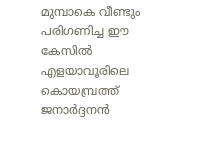മുമ്പാകെ വീണ്ടും പരിഗണിച്ച ഈ കേസില്‍ എളയാവൂരിലെ കൊയമ്പ്രത്ത് ജനാര്‍ദ്ദനന്‍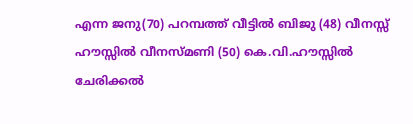എന്ന ജനു(70) പറമ്പത്ത് വീട്ടില്‍ ബിജു (48) വീനസ്സ് ഹൗസ്സില്‍ വീനസ്മണി (50) കെ.വി.ഹൗസ്സില്‍ ചേരിക്കല്‍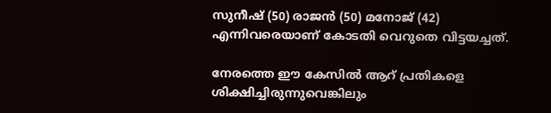സുനീഷ് (50) രാജന്‍ (50) മനോജ് (42) എന്നിവരെയാണ് കോടതി വെറുതെ വിട്ടയച്ചത്.

നേരത്തെ ഈ കേസില്‍ ആറ് പ്രതികളെ ശിക്ഷിച്ചിരുന്നുവെങ്കിലും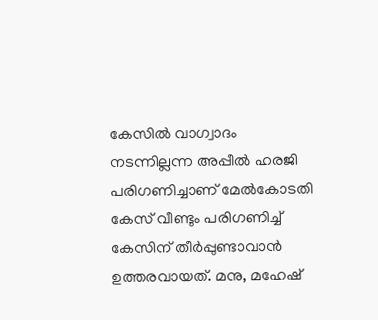കേസില്‍ വാഗ്വാദം നടന്നില്ലന്ന അപ്പീല്‍ ഹരജി പരിഗണിച്ചാണ് മേല്‍കോടതി കേസ് വീണ്ടും പരിഗണിച്ച് കേസിന് തീര്‍പ്പുണ്ടാവാന്‍ ഉത്തരവായത്. മനു, മഹേഷ്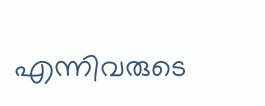എന്നിവരുടെ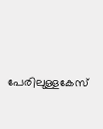പേരിലുള്ളകേസ്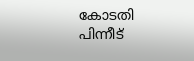കോടതി പിന്നീട്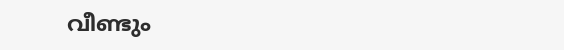വീണ്ടും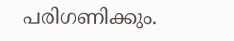പരിഗണിക്കും.